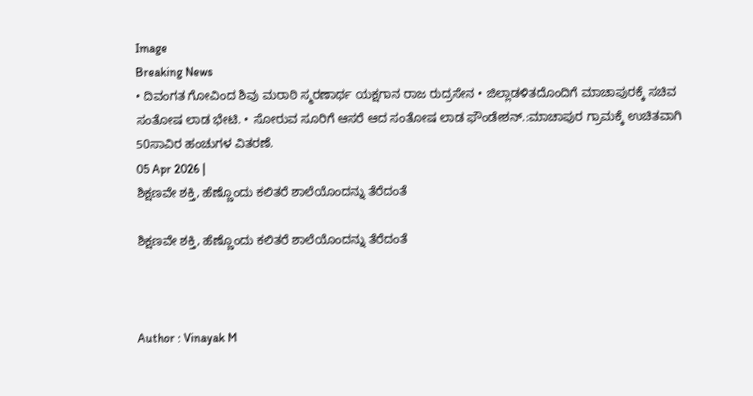Image
Breaking News
• ದಿವಂಗತ ಗೋವಿಂದ ಶಿವು ಮರಾಠಿ ಸ್ಮರಣಾರ್ಥ ಯಕ್ಷಗಾನ ರಾಜ ರುದ್ರಸೇನ • ಜಿಲ್ಲಾಡಳಿತದೊಂದಿಗೆ ಮಾಚಾಪುರಕ್ಕೆ ಸಚಿವ ಸಂತೋಷ ಲಾಡ ಭೇಟಿ. • ಸೋರುವ ಸೂರಿಗೆ ಆಸರೆ ಆದ ಸಂತೋಷ ಲಾಡ ಫೌಂಡೇಶನ್.:ಮಾಚಾಪುರ ಗ್ರಾಮಕ್ಕೆ ಉಚಿತವಾಗಿ 50ಸಾವಿರ ಹಂಚುಗಳ ವಿತರಣೆ.
05 Apr 2026 |
ಶಿಕ್ಷಣವೇ ಶಕ್ತಿ, ಹೆಣ್ಣೊಂದು ಕಲಿತರೆ ಶಾಲೆಯೊಂದನ್ನು ತೆರೆದಂತೆ

ಶಿಕ್ಷಣವೇ ಶಕ್ತಿ, ಹೆಣ್ಣೊಂದು ಕಲಿತರೆ ಶಾಲೆಯೊಂದನ್ನು ತೆರೆದಂತೆ



Author : Vinayak M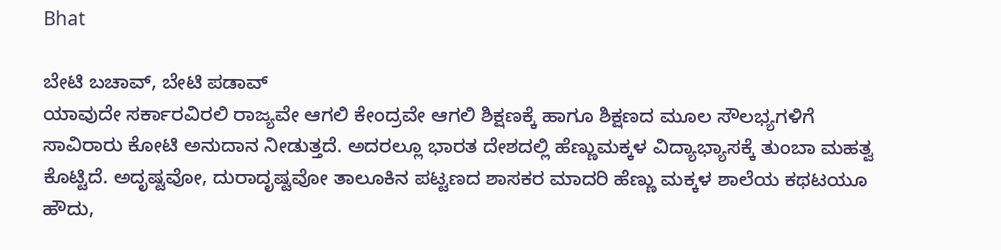Bhat

ಬೇಟಿ ಬಚಾವ್, ಬೇಟಿ ಪಡಾವ್
ಯಾವುದೇ ಸರ್ಕಾರವಿರಲಿ ರಾಜ್ಯವೇ ಆಗಲಿ ಕೇಂದ್ರವೇ ಆಗಲಿ ಶಿಕ್ಷಣಕ್ಕೆ ಹಾಗೂ ಶಿಕ್ಷಣದ ಮೂಲ ಸೌಲಭ್ಯಗಳಿಗೆ ಸಾವಿರಾರು ಕೋಟಿ ಅನುದಾನ ನೀಡುತ್ತದೆ. ಅದರಲ್ಲೂ ಭಾರತ ದೇಶದಲ್ಲಿ ಹೆಣ್ಣುಮಕ್ಕಳ ವಿದ್ಯಾಭ್ಯಾಸಕ್ಕೆ ತುಂಬಾ ಮಹತ್ವ ಕೊಟ್ಟಿದೆ. ಅದೃಷ್ಟವೋ, ದುರಾದೃಷ್ಟವೋ ತಾಲೂಕಿನ ಪಟ್ಟಣದ ಶಾಸಕರ ಮಾದರಿ ಹೆಣ್ಣು ಮಕ್ಕಳ ಶಾಲೆಯ ಕಥಟಯೂ ಹೌದು,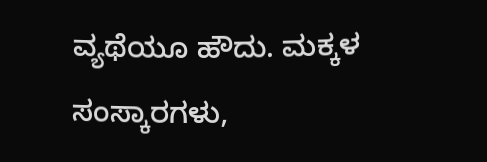ವ್ಯಥೆಯೂ ಹೌದು. ಮಕ್ಕಳ ಸಂಸ್ಕಾರಗಳು,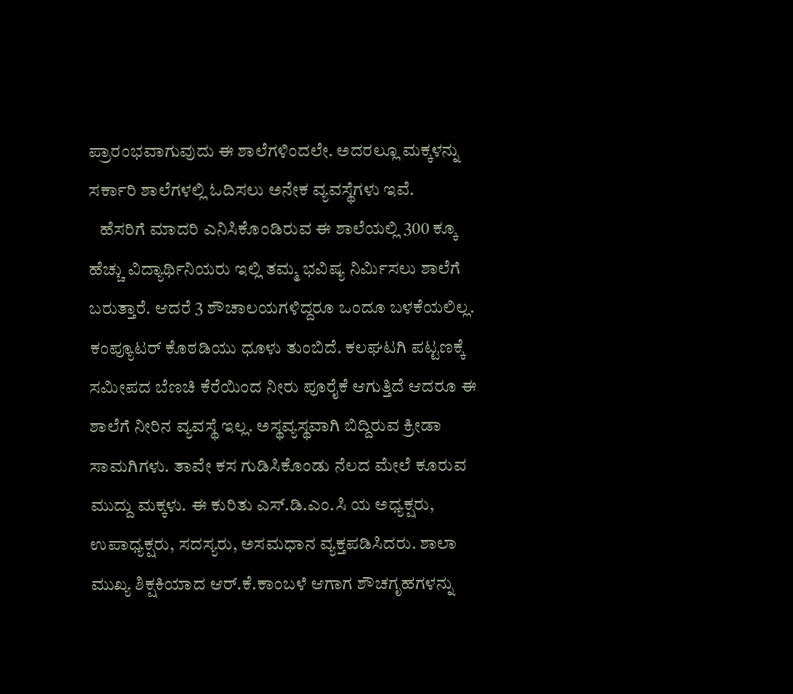ಪ್ರಾರಂಭವಾಗುವುದು ಈ ಶಾಲೆಗಳಿಂದಲೇ. ಅದರಲ್ಲೂ ಮಕ್ಕಳನ್ನು ಸರ್ಕಾರಿ ಶಾಲೆಗಳಲ್ಲಿ ಓದಿಸಲು ಅನೇಕ ವ್ಯವಸ್ಥೆಗಳು ಇವೆ.
   ಹೆಸರಿಗೆ ಮಾದರಿ ಎನಿಸಿಕೊಂಡಿರುವ ಈ ಶಾಲೆಯಲ್ಲಿ 300 ಕ್ಕೂ ಹೆಚ್ಚು ವಿದ್ಯಾರ್ಥಿನಿಯರು ಇಲ್ಲಿ ತಮ್ಮ ಭವಿಷ್ಯ ನಿರ್ಮಿಸಲು ಶಾಲೆಗೆ ಬರುತ್ತಾರೆ. ಆದರೆ 3 ಶೌಚಾಲಯಗಳಿದ್ದರೂ ಒಂದೂ ಬಳಕೆಯಲಿಲ್ಲ. ಕಂಪ್ಯೂಟರ್ ಕೊಠಡಿಯು ಧೂಳು ತುಂಬಿದೆ. ಕಲಘಟಗಿ ಪಟ್ಟಣಕ್ಕೆ ಸಮೀಪದ ಬೆಣಚಿ ಕೆರೆಯಿಂದ ನೀರು ಪೂರೈಕೆ ಆಗುತ್ತಿದೆ ಆದರೂ ಈ ಶಾಲೆಗೆ ನೀರಿನ ವ್ಯವಸ್ಥೆ ಇಲ್ಲ. ಅಸ್ಥವ್ಯಸ್ಥವಾಗಿ ಬಿದ್ದಿರುವ ಕ್ರೀಡಾ ಸಾಮಗಿಗಳು. ತಾವೇ ಕಸ ಗುಡಿಸಿಕೊಂಡು ನೆಲದ ಮೇಲೆ ಕೂರುವ ಮುದ್ದು ಮಕ್ಕಳು. ಈ ಕುರಿತು ಎಸ್.ಡಿ.ಎಂ.ಸಿ ಯ ಅಧ್ಯಕ್ಷರು, ಉಪಾಧ್ಯಕ್ಷರು, ಸದಸ್ಯರು, ಅಸಮಧಾನ ವ್ಯಕ್ತಪಡಿಸಿದರು. ಶಾಲಾ ಮುಖ್ಯ ಶಿಕ್ಷಕಿಯಾದ ಆರ್.ಕೆ.ಕಾಂಬಳೆ ಆಗಾಗ ಶೌಚಗೃಹಗಳನ್ನು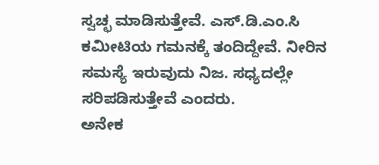ಸ್ವಚ್ಛ ಮಾಡಿಸುತ್ತೇವೆ. ಎಸ್.ಡಿ.ಎಂ.ಸಿ ಕಮೀಟಿಯ ಗಮನಕ್ಕೆ ತಂದಿದ್ದೇವೆ. ನೀರಿನ ಸಮಸ್ಯೆ ಇರುವುದು ನಿಜ. ಸಧ್ಯದಲ್ಲೇ ಸರಿಪಡಿಸುತ್ತೇವೆ ಎಂದರು.
ಅನೇಕ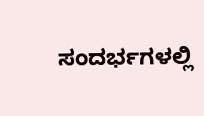ಸಂದರ್ಭಗಳಲ್ಲಿ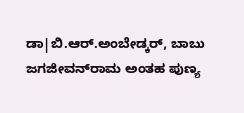ಡಾ|ಬಿ.ಆರ್.ಅಂಬೇಡ್ಕರ್, ಬಾಬು ಜಗಜೀವನ್‍ರಾಮ ಅಂತಹ ಪುಣ್ಯ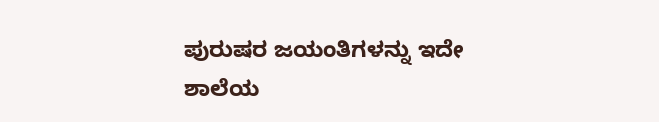ಪುರುಷರ ಜಯಂತಿಗಳನ್ನು ಇದೇ ಶಾಲೆಯ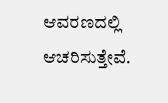ಆವರಣದಲ್ಲಿ ಆಚರಿಸುತ್ತೇವೆ.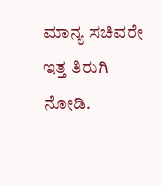ಮಾನ್ಯ ಸಚಿವರೇ ಇತ್ತ ತಿರುಗಿ ನೋಡಿ.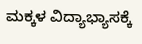ಮಕ್ಕಳ ವಿದ್ಯಾಭ್ಯಾಸಕ್ಕೆ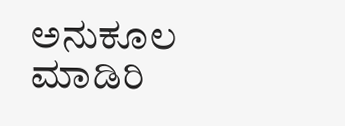ಅನುಕೂಲ ಮಾಡಿರಿ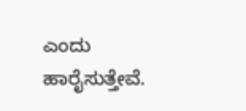ಎಂದು ಹಾರೈಸುತ್ತೇವೆ.